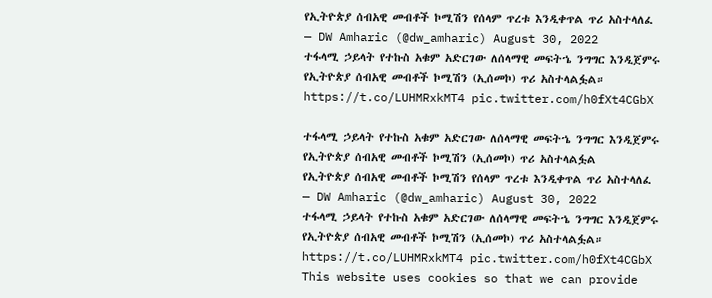የኢትዮጵያ ሰብአዊ መብቶች ኮሚሽን የሰላም ጥረቱ እንዲቀጥል ጥሪ አስተላለፈ
— DW Amharic (@dw_amharic) August 30, 2022
ተፋላሚ ኃይላት የተኩስ አቁም አድርገው ለሰላማዊ መፍትኄ ንግግር እንዲጀምሩ የኢትዮጵያ ሰብአዊ መብቶች ኮሚሽን (ኢሰመኮ) ጥሪ አስተላልፏል። https://t.co/LUHMRxkMT4 pic.twitter.com/h0fXt4CGbX

ተፋላሚ ኃይላት የተኩስ አቁም አድርገው ለሰላማዊ መፍትኄ ንግግር እንዲጀምሩ የኢትዮጵያ ሰብአዊ መብቶች ኮሚሽን (ኢሰመኮ) ጥሪ አስተላልፏል
የኢትዮጵያ ሰብአዊ መብቶች ኮሚሽን የሰላም ጥረቱ እንዲቀጥል ጥሪ አስተላለፈ
— DW Amharic (@dw_amharic) August 30, 2022
ተፋላሚ ኃይላት የተኩስ አቁም አድርገው ለሰላማዊ መፍትኄ ንግግር እንዲጀምሩ የኢትዮጵያ ሰብአዊ መብቶች ኮሚሽን (ኢሰመኮ) ጥሪ አስተላልፏል። https://t.co/LUHMRxkMT4 pic.twitter.com/h0fXt4CGbX
This website uses cookies so that we can provide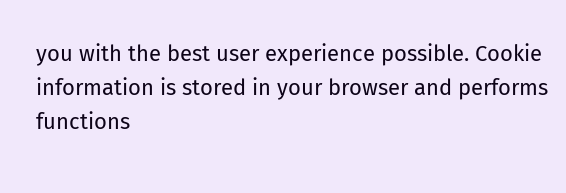you with the best user experience possible. Cookie information is stored in your browser and performs functions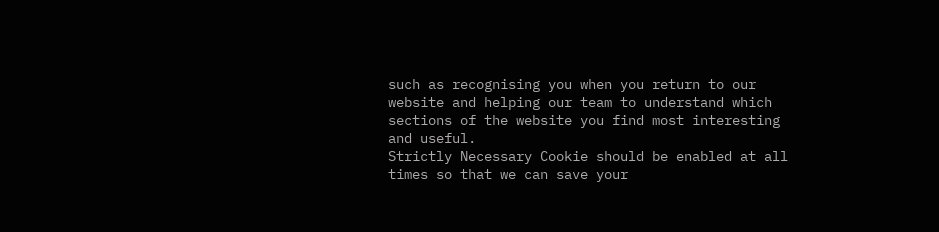such as recognising you when you return to our website and helping our team to understand which sections of the website you find most interesting and useful.
Strictly Necessary Cookie should be enabled at all times so that we can save your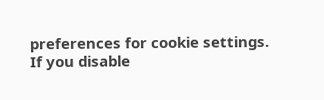preferences for cookie settings.
If you disable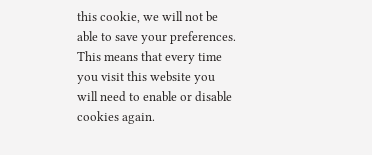this cookie, we will not be able to save your preferences. This means that every time you visit this website you will need to enable or disable cookies again.